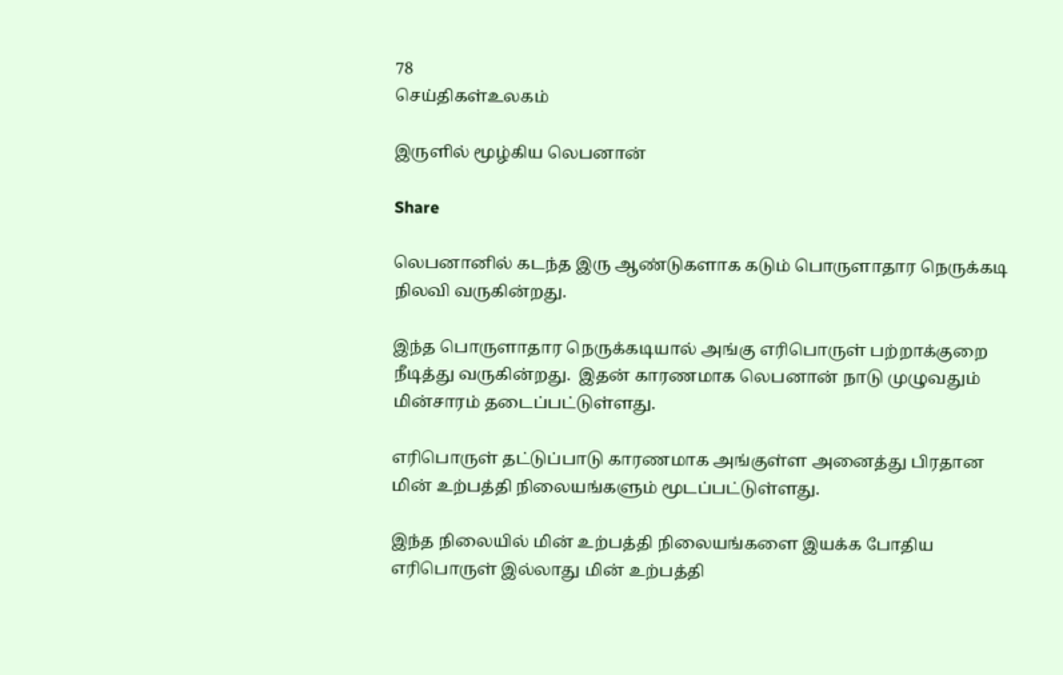78
செய்திகள்உலகம்

இருளில் மூழ்கிய லெபனான்

Share

லெபனானில் கடந்த இரு ஆண்டுகளாக கடும் பொருளாதார நெருக்கடி நிலவி வருகின்றது.

இந்த பொருளாதார நெருக்கடியால் அங்கு எரிபொருள் பற்றாக்குறை நீடித்து வருகின்றது.  இதன் காரணமாக லெபனான் நாடு முழுவதும் மின்சாரம் தடைப்பட்டுள்ளது.

எரிபொருள் தட்டுப்பாடு காரணமாக அங்குள்ள அனைத்து பிரதான மின் உற்பத்தி நிலையங்களும் மூடப்பட்டுள்ளது.

இந்த நிலையில் மின் உற்பத்தி நிலையங்களை இயக்க போதிய எரிபொருள் இல்லாது மின் உற்பத்தி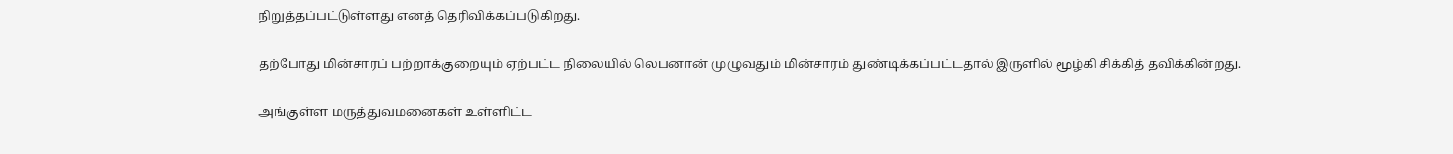நிறுத்தப்பட்டுள்ளது எனத் தெரிவிக்கப்படுகிறது.

தற்போது மின்சாரப் பற்றாக்குறையும் ஏற்பட்ட நிலையில் லெபனான் முழுவதும் மின்சாரம் துண்டிக்கப்பட்டதால் இருளில் மூழ்கி சிக்கித் தவிக்கின்றது.

அங்குள்ள மருத்துவமனைகள் உள்ளிட்ட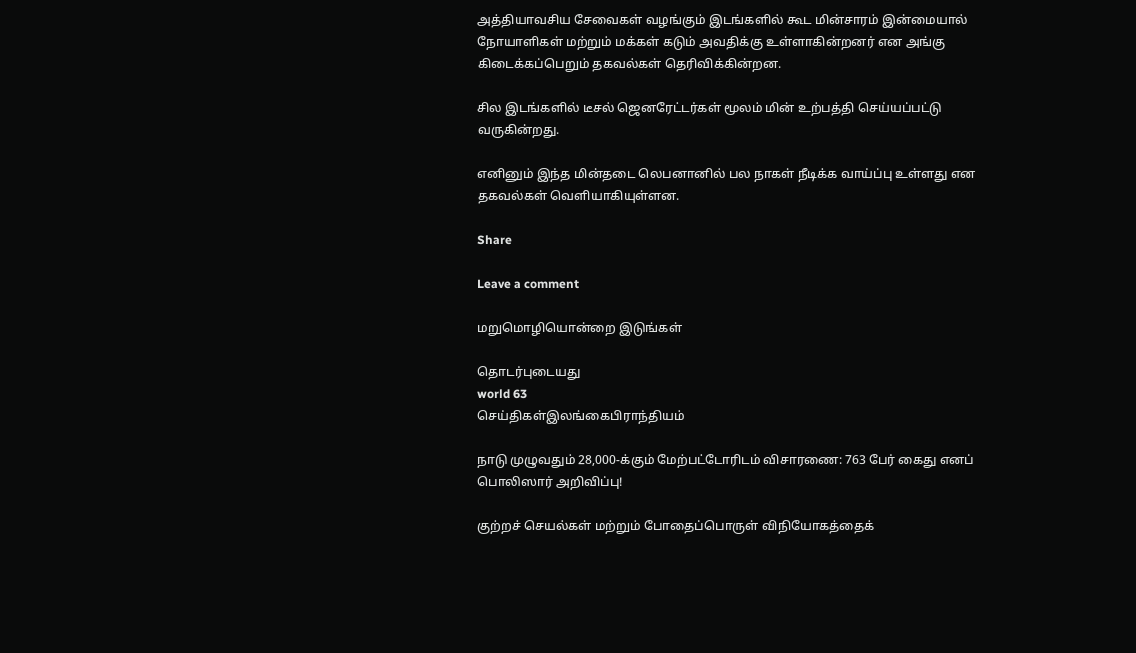அத்தியாவசிய சேவைகள் வழங்கும் இடங்களில் கூட மின்சாரம் இன்மையால் நோயாளிகள் மற்றும் மக்கள் கடும் அவதிக்கு உள்ளாகின்றனர் என அங்கு கிடைக்கப்பெறும் தகவல்கள் தெரிவிக்கின்றன.

சில இடங்களில் டீசல் ஜெனரேட்டர்கள் மூலம் மின் உற்பத்தி செய்யப்பட்டு வருகின்றது.

எனினும் இந்த மின்தடை லெபனானில் பல நாகள் நீடிக்க வாய்ப்பு உள்ளது என தகவல்கள் வெளியாகியுள்ளன.

Share

Leave a comment

மறுமொழியொன்றை இடுங்கள்

தொடர்புடையது
world 63
செய்திகள்இலங்கைபிராந்தியம்

நாடு முழுவதும் 28,000-க்கும் மேற்பட்டோரிடம் விசாரணை: 763 பேர் கைது எனப் பொலிஸார் அறிவிப்பு!

குற்றச் செயல்கள் மற்றும் போதைப்பொருள் விநியோகத்தைக்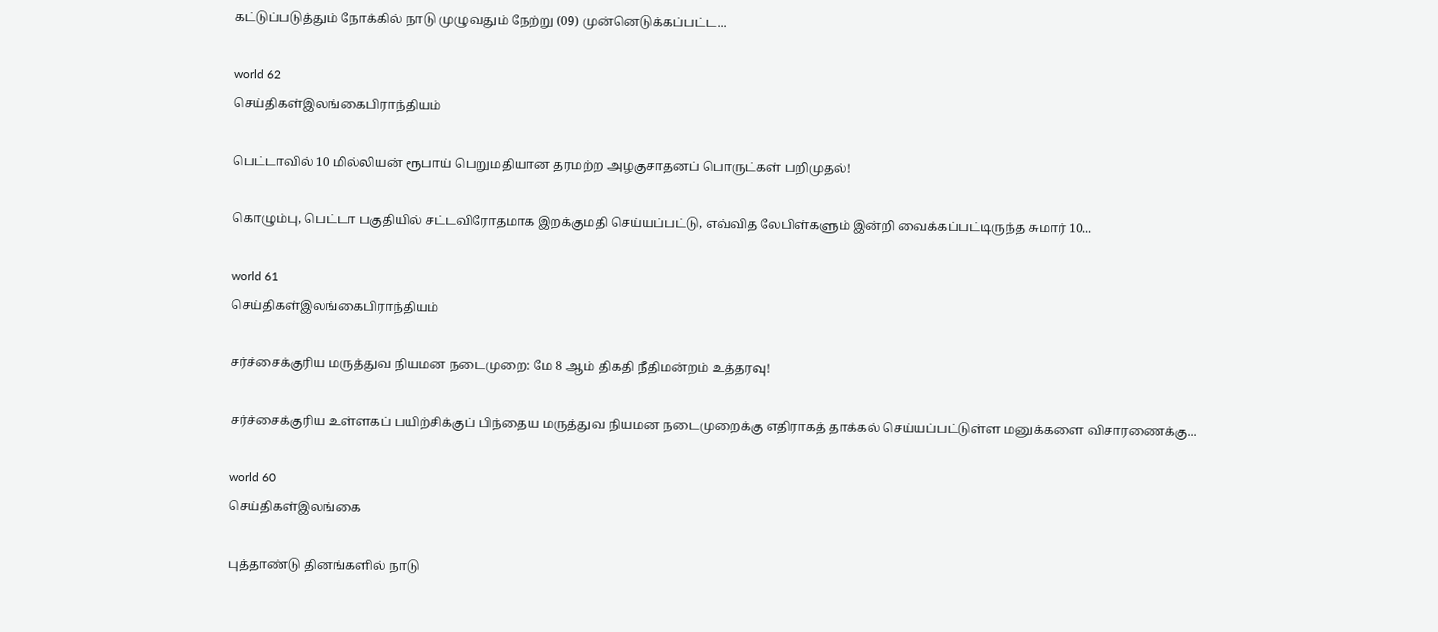கட்டுப்படுத்தும் நோக்கில் நாடு முழுவதும் நேற்று (09) முன்னெடுக்கப்பட்ட...

world 62
செய்திகள்இலங்கைபிராந்தியம்

பெட்டாவில் 10 மில்லியன் ரூபாய் பெறுமதியான தரமற்ற அழகுசாதனப் பொருட்கள் பறிமுதல்!

கொழும்பு, பெட்டா பகுதியில் சட்டவிரோதமாக இறக்குமதி செய்யப்பட்டு, எவ்வித லேபிள்களும் இன்றி வைக்கப்பட்டிருந்த சுமார் 10...

world 61
செய்திகள்இலங்கைபிராந்தியம்

சர்ச்சைக்குரிய மருத்துவ நியமன நடைமுறை: மே 8 ஆம் திகதி நீதிமன்றம் உத்தரவு!

சர்ச்சைக்குரிய உள்ளகப் பயிற்சிக்குப் பிந்தைய மருத்துவ நியமன நடைமுறைக்கு எதிராகத் தாக்கல் செய்யப்பட்டுள்ள மனுக்களை விசாரணைக்கு...

world 60
செய்திகள்இலங்கை

புத்தாண்டு தினங்களில் நாடு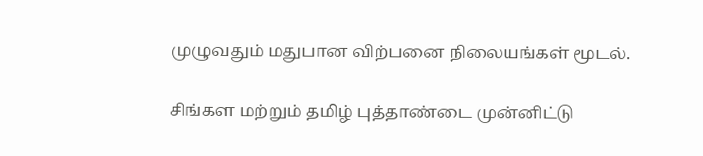முழுவதும் மதுபான விற்பனை நிலையங்கள் மூடல்.

சிங்கள மற்றும் தமிழ் புத்தாண்டை முன்னிட்டு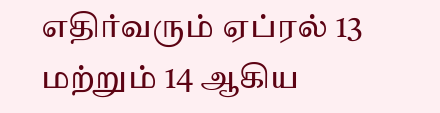எதிர்வரும் ஏப்ரல் 13 மற்றும் 14 ஆகிய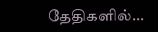தேதிகளில்...